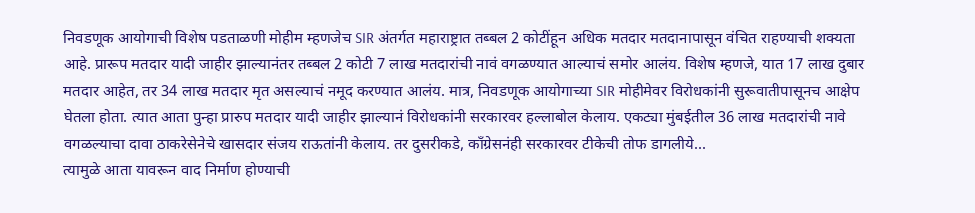निवडणूक आयोगाची विशेष पडताळणी मोहीम म्हणजेच SIR अंतर्गत महाराष्ट्रात तब्बल 2 कोटींहून अधिक मतदार मतदानापासून वंचित राहण्याची शक्यता आहे. प्रारूप मतदार यादी जाहीर झाल्यानंतर तब्बल 2 कोटी 7 लाख मतदारांची नावं वगळण्यात आल्याचं समोर आलंय. विशेष म्हणजे, यात 17 लाख दुबार मतदार आहेत, तर 34 लाख मतदार मृत असल्याचं नमूद करण्यात आलंय. मात्र, निवडणूक आयोगाच्या SIR मोहीमेवर विरोधकांनी सुरूवातीपासूनच आक्षेप घेतला होता. त्यात आता पुन्हा प्रारुप मतदार यादी जाहीर झाल्यानं विरोधकांनी सरकारवर हल्लाबोल केलाय. एकट्या मुंबईतील 36 लाख मतदारांची नावे वगळल्याचा दावा ठाकरेसेनेचे खासदार संजय राऊतांनी केलाय. तर दुसरीकडे, काँग्रेसनंही सरकारवर टीकेची तोफ डागलीये...
त्यामुळे आता यावरून वाद निर्माण होण्याची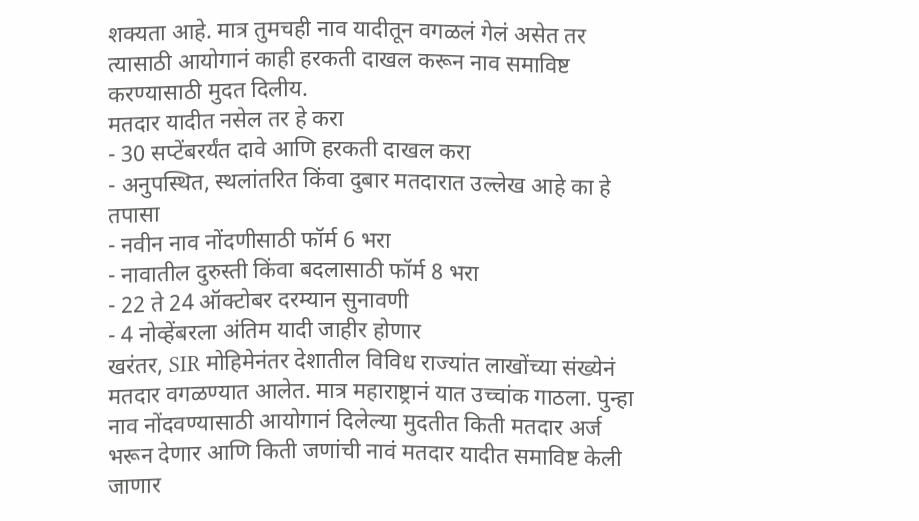शक्यता आहे. मात्र तुमचही नाव यादीतून वगळलं गेलं असेत तर त्यासाठी आयोगानं काही हरकती दाखल करून नाव समाविष्ट करण्यासाठी मुदत दिलीय.
मतदार यादीत नसेल तर हे करा
- 30 सप्टेंबरर्यंत दावे आणि हरकती दाखल करा
- अनुपस्थित, स्थलांतरित किंवा दुबार मतदारात उल्लेख आहे का हे तपासा
- नवीन नाव नोंदणीसाठी फॉर्म 6 भरा
- नावातील दुरुस्ती किंवा बदलासाठी फॉर्म 8 भरा
- 22 ते 24 ऑक्टोबर दरम्यान सुनावणी
- 4 नोव्हेंबरला अंतिम यादी जाहीर होणार
खरंतर, SIR मोहिमेनंतर देशातील विविध राज्यांत लाखोंच्या संख्येनं मतदार वगळण्यात आलेत. मात्र महाराष्ट्रानं यात उच्चांक गाठला. पुन्हा नाव नोंदवण्यासाठी आयोगानं दिलेल्या मुदतीत किती मतदार अर्ज भरून देणार आणि किती जणांची नावं मतदार यादीत समाविष्ट केली जाणार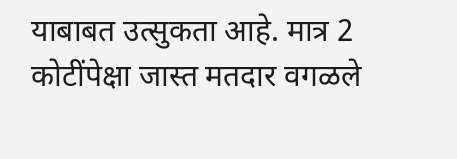याबाबत उत्सुकता आहे. मात्र 2 कोटींपेक्षा जास्त मतदार वगळले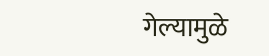गेल्यामुळे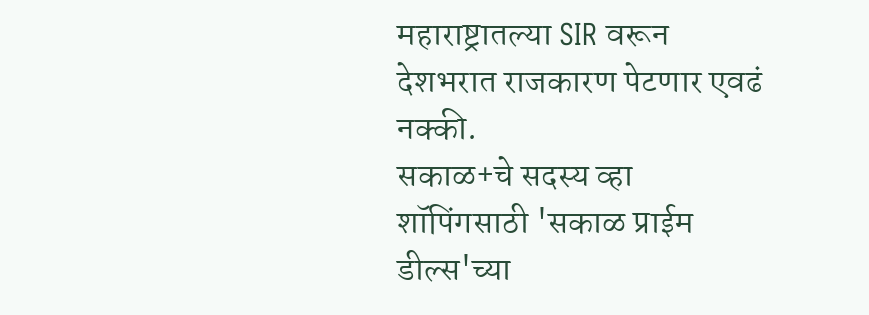महाराष्ट्रातल्या SIR वरून देशभरात राजकारण पेटणार एवढं नक्की.
सकाळ+चे सदस्य व्हा
शॉपिंगसाठी 'सकाळ प्राईम डील्स'च्या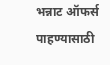भन्नाट ऑफर्स पाहण्यासाठी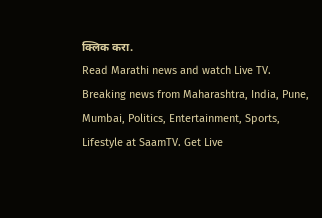क्लिक करा.
Read Marathi news and watch Live TV. Breaking news from Maharashtra, India, Pune, Mumbai, Politics, Entertainment, Sports, Lifestyle at SaamTV. Get Live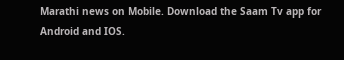Marathi news on Mobile. Download the Saam Tv app for Android and IOS.